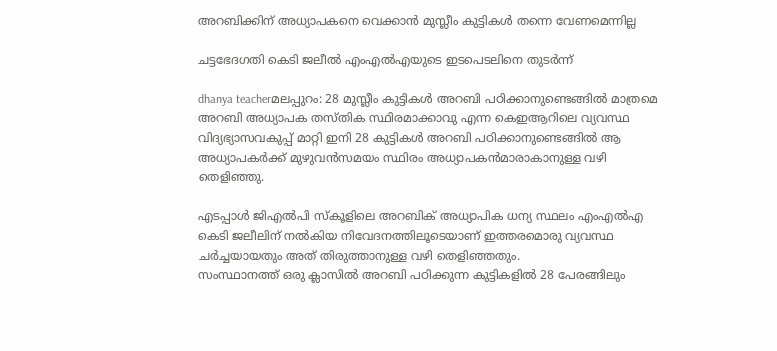അറബിക്കിന്‌ അധ്യാപകനെ വെക്കാന്‍ മുസ്ലീം കുട്ടികള്‍ തന്നെ വേണമെന്നില്ല

ചട്ടഭേദഗതി കെടി ജലീല്‍ എംഎല്‍എയുടെ ഇടപെടലിനെ തുടര്‍ന്ന്

dhanya teacherമലപ്പുറം: 28 മുസ്ലീം കുട്ടികള്‍ അറബി പഠിക്കാനുണ്ടെങ്ങില്‍ മാത്രമെ അറബി അധ്യാപക തസ്‌തിക സ്ഥിരമാക്കാവു എന്ന കെഇആറിലെ വ്യവസ്ഥ വിദ്യഭ്യാസവകുപ്പ്‌ മാറ്റി ഇനി 28 കുട്ടികള്‍ അറബി പഠിക്കാനുണ്ടെങ്ങില്‍ ആ അധ്യാപകര്‍ക്ക്‌ മുഴുവന്‍സമയം സ്ഥിരം അധ്യാപകന്‍മാരാകാനുള്ള വഴി തെളിഞ്ഞു.

എടപ്പാള്‍ ജിഎല്‍പി സ്‌കൂളിലെ അറബിക്‌ അധ്യാപിക ധന്യ സ്ഥലം എംഎല്‍എ കെടി ജലീലിന്‌ നല്‍കിയ നിവേദനത്തിലൂടെയാണ്‌ ഇത്തരമൊരു വ്യവസ്ഥ ചര്‍ച്ചയായതും അത്‌ തിരുത്താനുള്ള വഴി തെളിഞ്ഞതും.
സംസ്ഥാനത്ത്‌ ഒരു ക്ലാസില്‍ അറബി പഠിക്കുന്ന കുട്ടികളില്‍ 28 പേരങ്ങിലും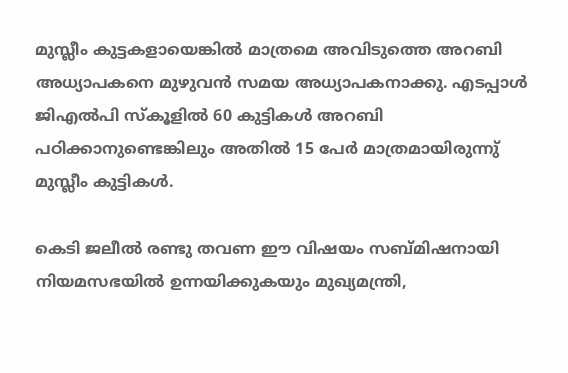മുസ്ലീം കുട്ടകളായെങ്കില്‍ മാത്രമെ അവിടുത്തെ അറബി അധ്യാപകനെ മുഴുവന്‍ സമയ അധ്യാപകനാക്കു. എടപ്പാള്‍ ജിഎല്‍പി സ്‌കൂളില്‍ 60 കുട്ടികള്‍ അറബി പഠിക്കാനുണ്ടെങ്കിലും അതില്‍ 15 പേര്‍ മാത്രമായിരുന്നു്‌ മുസ്ലീം കുട്ടികള്‍.

കെടി ജലീല്‍ രണ്ടു തവണ ഈ വിഷയം സബ്‌മിഷനായി നിയമസഭയില്‍ ഉന്നയിക്കുകയും മുഖ്യമന്ത്രി,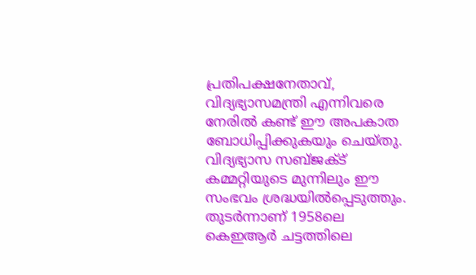പ്രതിപക്ഷനേതാവ്‌, വിദ്യഭ്യാസമന്ത്രി എന്നിവരെ നേരില്‍ കണ്ട്‌ ഈ അപകാത ബോധിപ്പിക്കുകയും ചെയ്‌തു. വിദ്യഭ്യാസ സബ്‌ജക്ട്‌ കമ്മറ്റിയുടെ മുന്നിലും ഈ സംഭവം ശ്രദ്ധയില്‍പ്പെടുത്തും. തുടര്‍ന്നാണ്‌ 1958ലെ കെഇആര്‍ ചട്ടത്തിലെ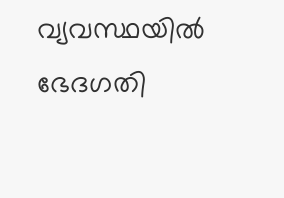വ്യവസ്ഥയില്‍ ഭേദഗതി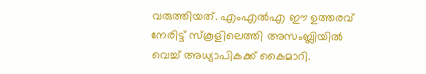വരുത്തിയത്‌. എംഎല്‍എ ഈ ഉത്തരവ്‌ നേരിട്ട്‌ സ്‌കൂളിലെത്തി അസംബ്ലിയില്‍ വെച്ച്‌ അധ്യാപികക്ക്‌ കൈമാറി.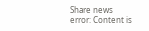Share news
error: Content is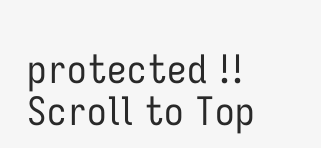protected !!
Scroll to Top